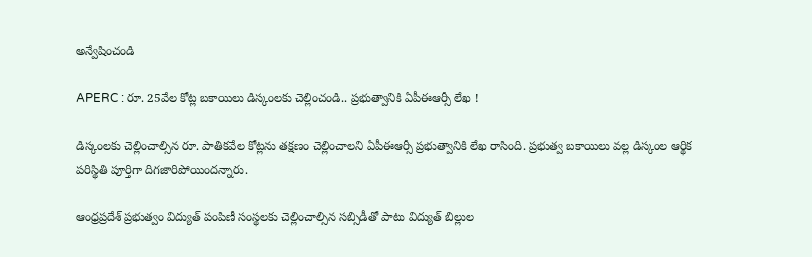అన్వేషించండి

APERC : రూ. 25వేల కోట్ల బకాయిలు డిస్కంలకు చెల్లించండి.. ప్రభుత్వానికి ఏపీఈఆర్సీ లేఖ !

డిస్కంలకు చెల్లించాల్సిన రూ. పాతికవేల కోట్లను తక్షణం చెల్లించాలని ఏపీఈఆర్సీ ప్రభుత్వానికి లేఖ రాసింది. ప్రభుత్వ బకాయిలు వల్ల డిస్కంల ఆర్థిక పరిస్థితి పూర్తిగా దిగజారిపోయిందన్నారు.

ఆంధ్రప్రదేశ్ ప్రభుత్వం విద్యుత్ పంపిణీ సంస్థలకు చెల్లించాల్సిన సబ్సిడీతో పాటు విద్యుత్ బిల్లుల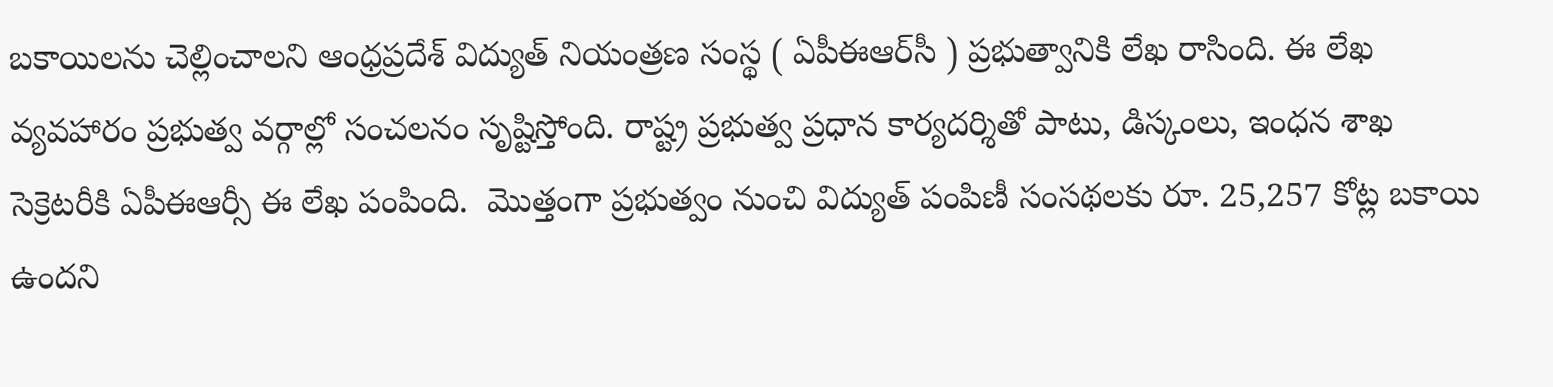బకాయిలను చెల్లించాలని ఆంధ్రప్రదేశ్ విద్యుత్ నియంత్రణ సంస్థ ( ఏపీఈఆర్‌సీ ) ప్రభుత్వానికి లేఖ రాసింది. ఈ లేఖ వ్యవహారం ప్రభుత్వ వర్గాల్లో సంచలనం సృష్టిస్తోంది. రాష్ట్ర ప్రభుత్వ ప్రధాన కార్యదర్శితో పాటు, డిస్కంలు, ఇంధన శాఖ సెక్రెటరీకి ఏపీఈఆర్సీ ఈ లేఖ పంపింది.  మొత్తంగా ప్రభుత్వం నుంచి విద్యుత్ పంపిణీ సంసథలకు రూ. 25,257 కోట్ల బకాయి ఉందని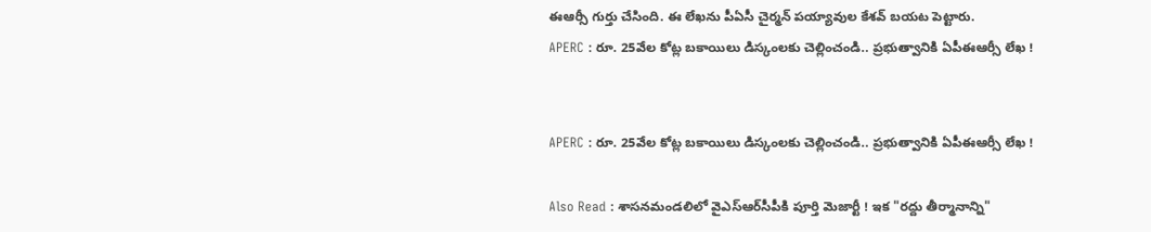ఈఆర్సీ గుర్తు చేసింది. ఈ లేఖను పీఏసీ చైర్మన్ పయ్యావుల కేశవ్ బయట పెట్టారు.
APERC : రూ. 25వేల కోట్ల బకాయిలు డిస్కంలకు చెల్లించండి.. ప్రభుత్వానికి ఏపీఈఆర్సీ లేఖ !


APERC : రూ. 25వేల కోట్ల బకాయిలు డిస్కంలకు చెల్లించండి.. ప్రభుత్వానికి ఏపీఈఆర్సీ లేఖ !

Also Read : శాసనమండలిలో వైఎస్ఆర్‌సీపీకి పూర్తి మెజార్టీ ! ఇక "రద్దు తీర్మానాన్ని"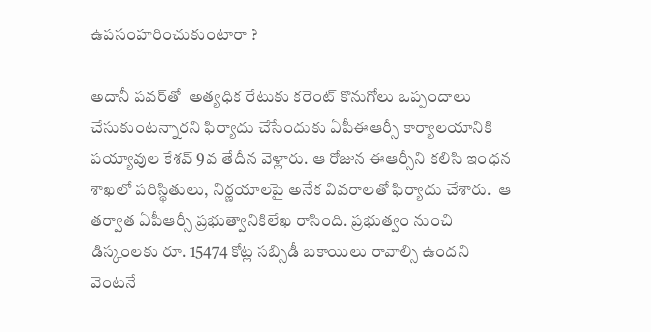ఉపసంహరించుకుంటారా ?

అదానీ పవర్‌తో  అత్యధిక రేటుకు కరెంట్ కొనుగోలు ఒప్పందాలు చేసుకుంటన్నారని ఫిర్యాదు చేసేందుకు ఏపీఈఆర్సీ కార్యాలయానికి పయ్యావుల కేశవ్ 9వ తేదీన వెళ్లారు. ఆ రోజున ఈఆర్సీని కలిసి ఇంధన శాఖలో పరిస్థితులు, నిర్ణయాలపై అనేక వివరాలతో ఫిర్యాదు చేశారు.  ఆ తర్వాత ఏపీఆర్సీ ప్రభుత్వానికిలేఖ రాసింది. ప్రభుత్వం నుంచి డిస్కంలకు రూ. 15474 కోట్ల సబ్సిడీ బకాయిలు రావాల్సి ఉందని వెంటనే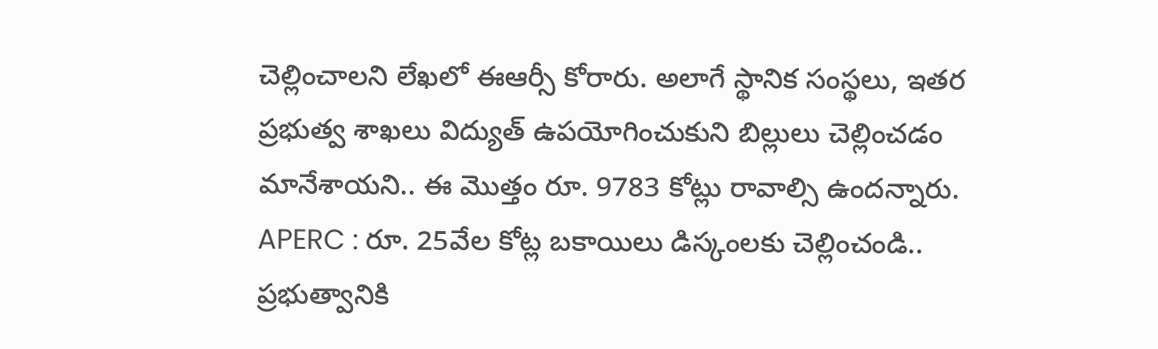చెల్లించాలని లేఖలో ఈఆర్సీ కోరారు. అలాగే స్థానిక సంస్థలు, ఇతర ప్రభుత్వ శాఖలు విద్యుత్ ఉపయోగించుకుని బిల్లులు చెల్లించడం మానేశాయని.. ఈ మొత్తం రూ. 9783 కోట్లు రావాల్సి ఉందన్నారు.
APERC : రూ. 25వేల కోట్ల బకాయిలు డిస్కంలకు చెల్లించండి.. ప్రభుత్వానికి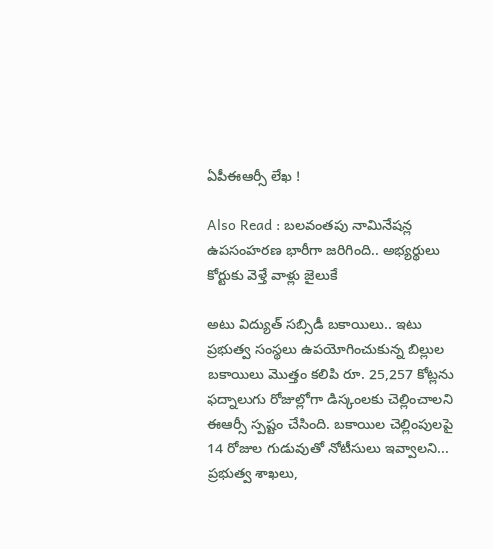ఏపీఈఆర్సీ లేఖ !

Also Read : బలవంతపు నామినేషన్ల ఉపసంహరణ భారీగా జరిగింది.. అభ్యర్థులు కోర్టుకు వెళ్తే వాళ్లు జైలుకే

అటు విద్యుత్ సబ్సిడీ బకాయిలు.. ఇటు ప్రభుత్వ సంస్థలు ఉపయోగించుకున్న బిల్లుల బకాయిలు మొత్తం కలిపి రూ. 25,257 కోట్లను ఫద్నాలుగు రోజుల్లోగా డిస్కంలకు చెల్లించాలని ఈఆర్సీ స్పష్టం చేసింది. బకాయిల చెల్లింపులపై 14 రోజుల గుడువుతో నోటీసులు ఇవ్వాలని...  ప్రభుత్వ శాఖలు,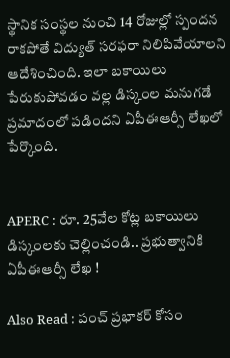స్థానిక సంస్థల నుంచి 14 రోజుల్లో స్పందన రాకపోతే విద్యుత్ సరఫరా నిలిపివేయాలని ఆదేశించింది. ఇలా బకాయిలు పేరుకుపోవడం వల్ల డిస్కంల మనుగడే ప్రమాదంలో పడిందని ఏపీఈఆర్సీ లేఖలో పేర్కొంది.


APERC : రూ. 25వేల కోట్ల బకాయిలు డిస్కంలకు చెల్లించండి.. ప్రభుత్వానికి ఏపీఈఆర్సీ లేఖ !

Also Read : పంచ్ ప్రభాకర్‌ కోసం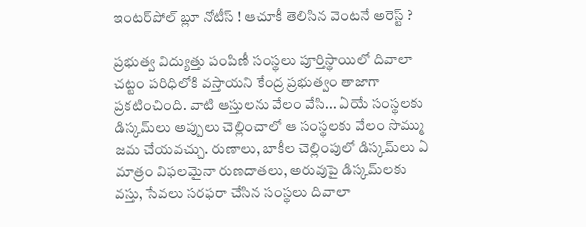ఇంటర్‌పోల్ బ్లూ నోటీస్ ! ఆచూకీ తెలిసిన వెంటనే అరెస్ట్ ?

ప్రభుత్వ విద్యుత్తు పంపిణీ సంస్థలు పూర్తిస్థాయిలో దివాలా చట్టం పరిధిలోకి వస్తాయని కేంద్ర ప్రభుత్వం తాజాగా ప్రకటించింది. వాటి ఆస్తులను వేలం వేసి... ఏయే సంస్థలకు డిస్కమ్‌లు అప్పులు చెల్లించాలో ఆ సంస్థలకు వేలం సొమ్ము జమ చేయవచ్చు. రుణాలు, బాకీల చెల్లింపులో డిస్కమ్‌లు ఏ మాత్రం విఫలమైనా రుణదాతలు, అరువుపై డిస్కమ్‌లకు వస్తు, సేవలు సరఫరా చేసిన సంస్థలు దివాలా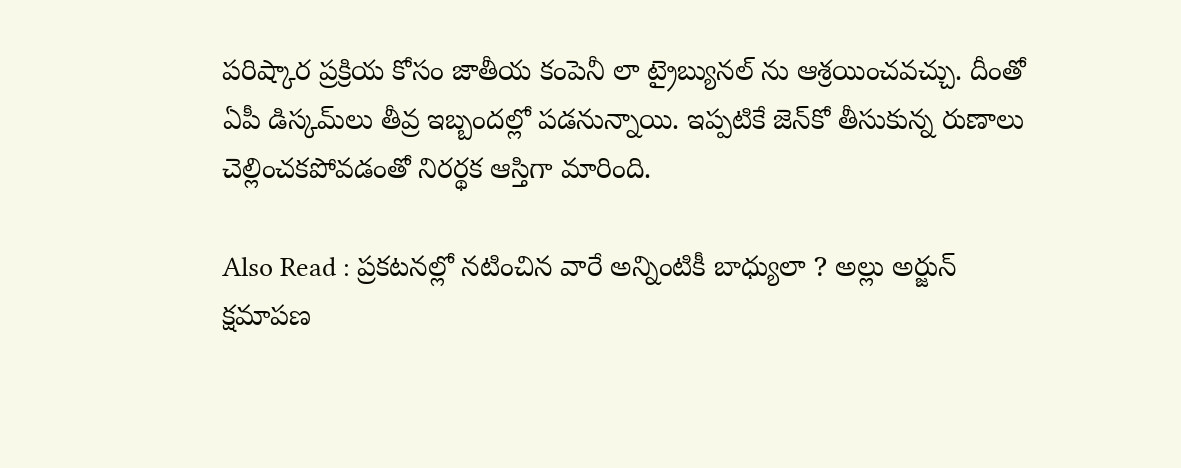పరిష్కార ప్రక్రియ కోసం జాతీయ కంపెనీ లా ట్రైబ్యునల్‌ ను ఆశ్రయించవచ్చు. దీంతో ఏపీ డిస్కమ్‌లు తీవ్ర ఇబ్బందల్లో పడనున్నాయి. ఇప్పటికే జెన్‌కో తీసుకున్న రుణాలు చెల్లించకపోవడంతో నిరర్థక ఆస్తిగా మారింది.

Also Read : ప్రకటనల్లో నటించిన వారే అన్నింటికీ బాధ్యులా ? అల్లు అర్జున్ క్షమాపణ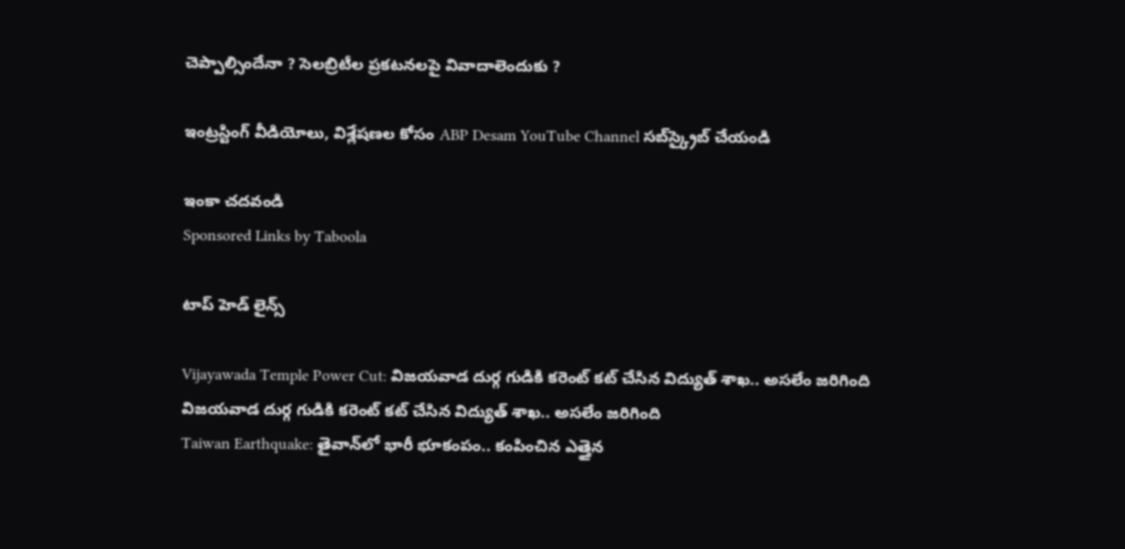చెప్పాల్సిందేనా ? సెలబ్రిటీల ప్రకటనలపై వివాదాలెందుకు ?

ఇంట్రస్టింగ్‌ వీడియోలు, విశ్లేషణల కోసం ABP Desam YouTube Channel సబ్‌స్క్రైబ్‌ చేయండి

ఇంకా చదవండి
Sponsored Links by Taboola

టాప్ హెడ్ లైన్స్

Vijayawada Temple Power Cut: విజయవాడ దుర్గ గుడికి కరెంట్ కట్ చేసిన విద్యుత్ శాఖ.. అసలేం జరిగింది
విజయవాడ దుర్గ గుడికి కరెంట్ కట్ చేసిన విద్యుత్ శాఖ.. అసలేం జరిగింది
Taiwan Earthquake: తైవాన్‌లో భారీ భూకంపం.. కంపించిన ఎత్తైన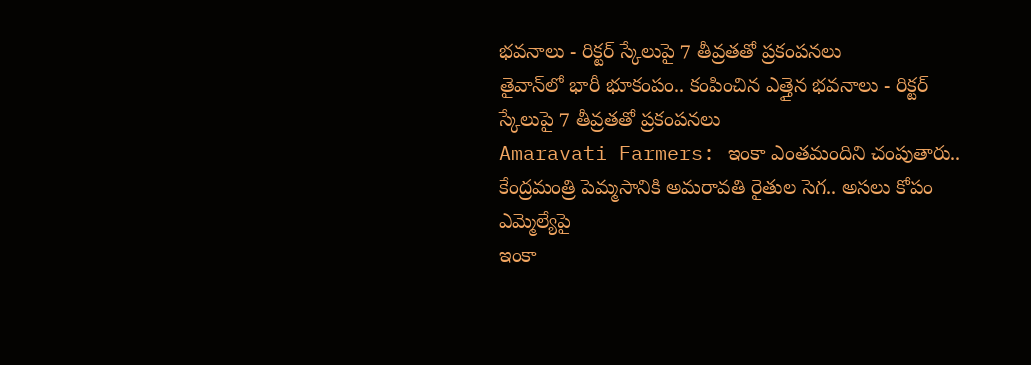భవనాలు - రిక్టర్ స్కేలుపై 7 తీవ్రతతో ప్రకంపనలు
తైవాన్‌లో భారీ భూకంపం.. కంపించిన ఎత్తైన భవనాలు - రిక్టర్ స్కేలుపై 7 తీవ్రతతో ప్రకంపనలు
Amaravati Farmers: ఇంకా ఎంతమందిని చంపుతారు.. కేంద్రమంత్రి పెమ్మసానికి అమరావతి రైతుల సెగ.. అసలు కోపం ఎమ్మెల్యేపై
ఇంకా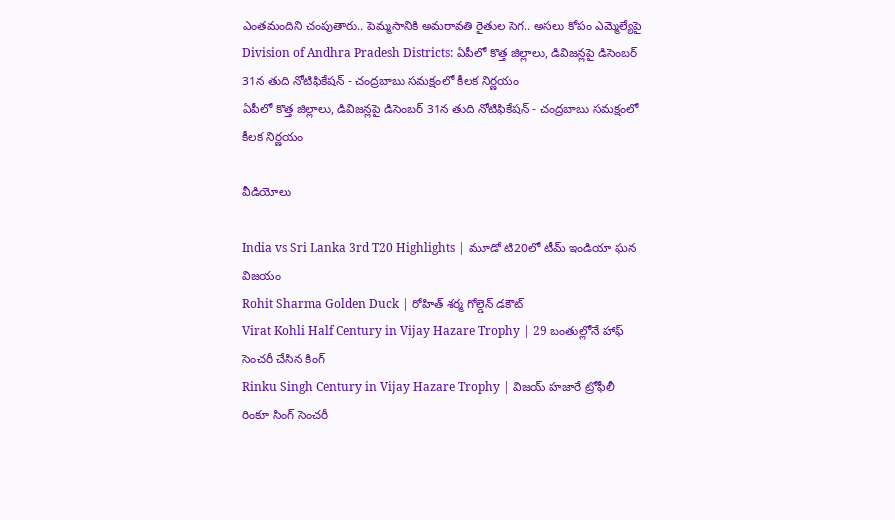ఎంతమందిని చంపుతారు.. పెమ్మసానికి అమరావతి రైతుల సెగ.. అసలు కోపం ఎమ్మెల్యేపై
Division of Andhra Pradesh Districts: ఏపీలో కొత్త జిల్లాలు, డివిజన్లపై డిసెంబర్ 31న తుది నోటిఫికేషన్ - చంద్రబాబు సమక్షంలో కీలక నిర్ణయం
ఏపీలో కొత్త జిల్లాలు, డివిజన్లపై డిసెంబర్ 31న తుది నోటిఫికేషన్ - చంద్రబాబు సమక్షంలో కీలక నిర్ణయం

వీడియోలు

India vs Sri Lanka 3rd T20 Highlights | మూడో టి20లో టీమ్ ఇండియా ఘన విజయం
Rohit Sharma Golden Duck | రోహిత్ శర్మ గోల్డెన్ డకౌట్
Virat Kohli Half Century in Vijay Hazare Trophy | 29 బంతుల్లోనే హాఫ్ సెంచరీ చేసిన కింగ్
Rinku Singh Century in Vijay Hazare Trophy | విజయ్ హజారే ట్రోఫీలీ రింకూ సింగ్ సెంచరీ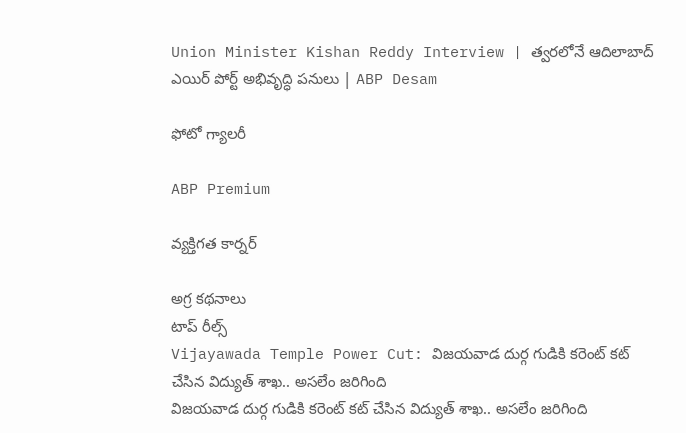Union Minister Kishan Reddy Interview | త్వరలోనే ఆదిలాబాద్ ఎయిర్ పోర్ట్ అభివృద్ధి పనులు | ABP Desam

ఫోటో గ్యాలరీ

ABP Premium

వ్యక్తిగత కార్నర్

అగ్ర కథనాలు
టాప్ రీల్స్
Vijayawada Temple Power Cut: విజయవాడ దుర్గ గుడికి కరెంట్ కట్ చేసిన విద్యుత్ శాఖ.. అసలేం జరిగింది
విజయవాడ దుర్గ గుడికి కరెంట్ కట్ చేసిన విద్యుత్ శాఖ.. అసలేం జరిగింది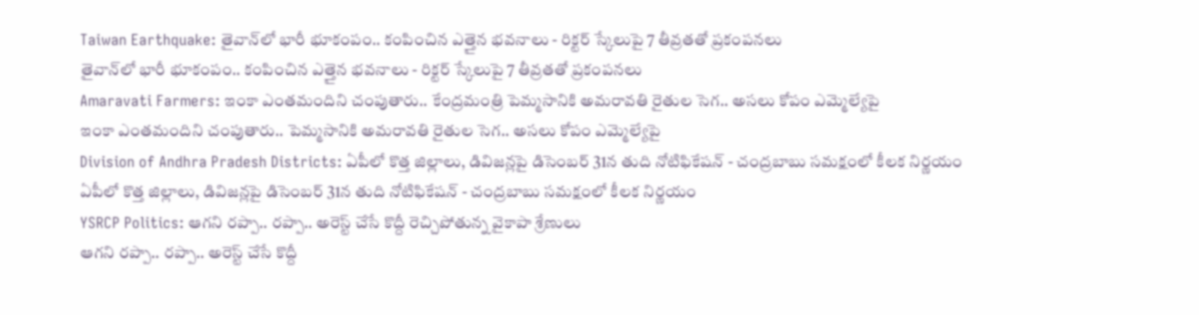Taiwan Earthquake: తైవాన్‌లో భారీ భూకంపం.. కంపించిన ఎత్తైన భవనాలు - రిక్టర్ స్కేలుపై 7 తీవ్రతతో ప్రకంపనలు
తైవాన్‌లో భారీ భూకంపం.. కంపించిన ఎత్తైన భవనాలు - రిక్టర్ స్కేలుపై 7 తీవ్రతతో ప్రకంపనలు
Amaravati Farmers: ఇంకా ఎంతమందిని చంపుతారు.. కేంద్రమంత్రి పెమ్మసానికి అమరావతి రైతుల సెగ.. అసలు కోపం ఎమ్మెల్యేపై
ఇంకా ఎంతమందిని చంపుతారు.. పెమ్మసానికి అమరావతి రైతుల సెగ.. అసలు కోపం ఎమ్మెల్యేపై
Division of Andhra Pradesh Districts: ఏపీలో కొత్త జిల్లాలు, డివిజన్లపై డిసెంబర్ 31న తుది నోటిఫికేషన్ - చంద్రబాబు సమక్షంలో కీలక నిర్ణయం
ఏపీలో కొత్త జిల్లాలు, డివిజన్లపై డిసెంబర్ 31న తుది నోటిఫికేషన్ - చంద్రబాబు సమక్షంలో కీలక నిర్ణయం
YSRCP Politics: ఆగని రప్పా.. రప్పా.. అరెస్ట్ చేసే కొద్దీ రెచ్చిపోతున్న వైకాపా శ్రేణులు
ఆగని రప్పా.. రప్పా.. అరెస్ట్ చేసే కొద్దీ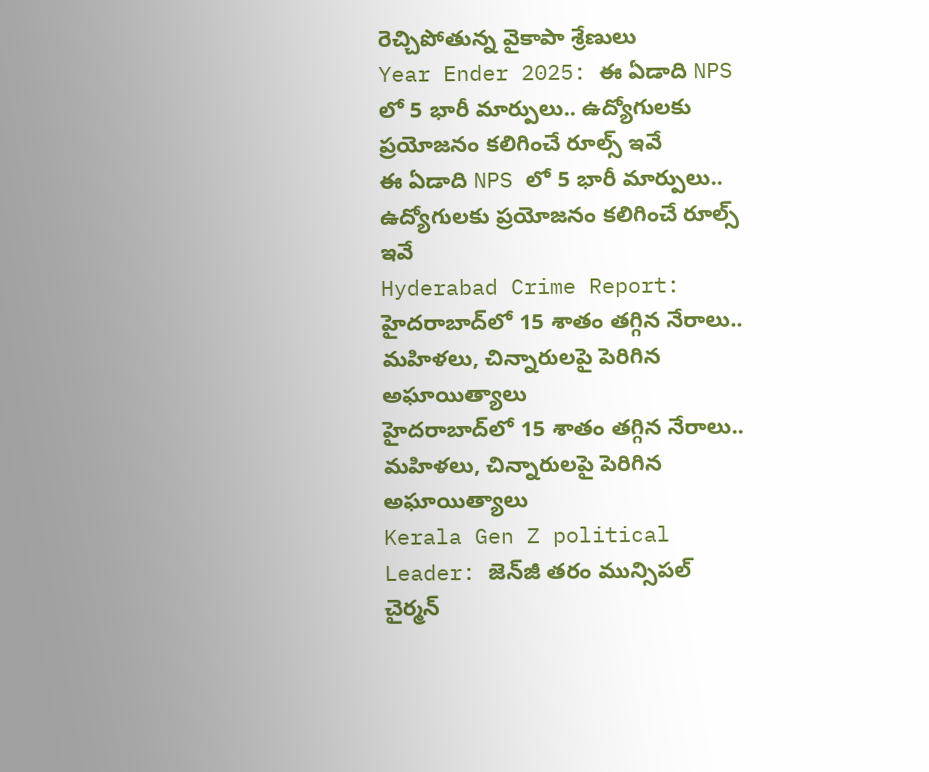రెచ్చిపోతున్న వైకాపా శ్రేణులు
Year Ender 2025: ఈ ఏడాది NPS లో 5 భారీ మార్పులు.. ఉద్యోగులకు ప్రయోజనం కలిగించే రూల్స్ ఇవే
ఈ ఏడాది NPS లో 5 భారీ మార్పులు.. ఉద్యోగులకు ప్రయోజనం కలిగించే రూల్స్ ఇవే
Hyderabad Crime Report: హైదరాబాద్‌లో 15 శాతం తగ్గిన నేరాలు.. మహిళలు, చిన్నారులపై పెరిగిన అఘాయిత్యాలు
హైదరాబాద్‌లో 15 శాతం తగ్గిన నేరాలు.. మహిళలు, చిన్నారులపై పెరిగిన అఘాయిత్యాలు
Kerala Gen Z political Leader: జెన్‌జీ తరం మున్సిపల్ చైర్మన్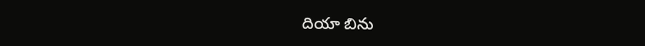దియా బిను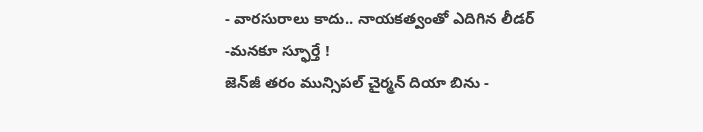- వారసురాలు కాదు.. నాయకత్వంతో ఎదిగిన లీడర్ -మనకూ స్ఫూర్తే !
జెన్‌జీ తరం మున్సిపల్ చైర్మన్ దియా బిను -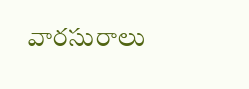వారసురాలు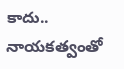కాదు.. నాయకత్వంతో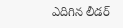ఎదిగిన లీడర్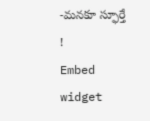-మనకూ స్ఫూర్తే !
Embed widget